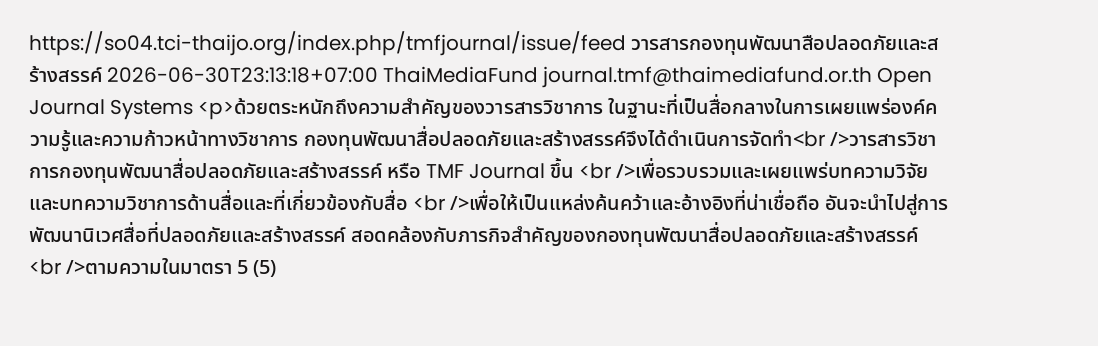https://so04.tci-thaijo.org/index.php/tmfjournal/issue/feed วารสารกองทุนพัฒนาสือปลอดภัยและสร้างสรรค์ 2026-06-30T23:13:18+07:00 ThaiMediaFund journal.tmf@thaimediafund.or.th Open Journal Systems <p>ด้วยตระหนักถึงความสำคัญของวารสารวิชาการ ในฐานะที่เป็นสื่อกลางในการเผยแพร่องค์ความรู้และความก้าวหน้าทางวิชาการ กองทุนพัฒนาสื่อปลอดภัยและสร้างสรรค์จึงได้ดำเนินการจัดทำ<br />วารสารวิชาการกองทุนพัฒนาสื่อปลอดภัยและสร้างสรรค์ หรือ TMF Journal ขึ้น <br />เพื่อรวบรวมและเผยแพร่บทความวิจัยและบทความวิชาการด้านสื่อและที่เกี่ยวข้องกับสื่อ <br />เพื่อให้เป็นแหล่งค้นคว้าและอ้างอิงที่น่าเชื่อถือ อันจะนำไปสู่การพัฒนานิเวศสื่อที่ปลอดภัยและสร้างสรรค์ สอดคล้องกับภารกิจสำคัญของกองทุนพัฒนาสื่อปลอดภัยและสร้างสรรค์ <br />ตามความในมาตรา 5 (5)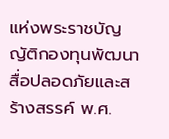แห่งพระราชบัญญัติกองทุนพัฒนาสื่อปลอดภัยและสร้างสรรค์ พ.ศ.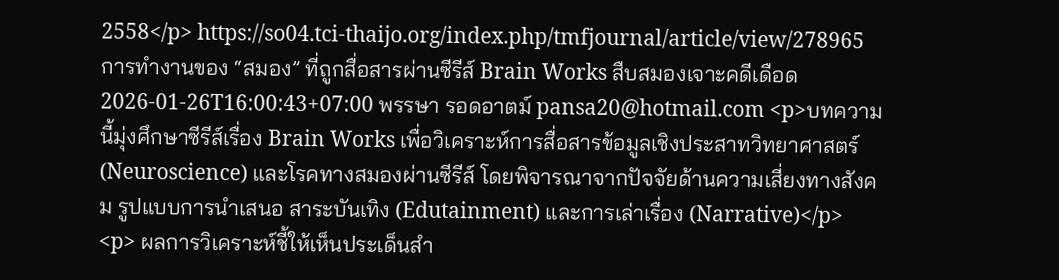2558</p> https://so04.tci-thaijo.org/index.php/tmfjournal/article/view/278965 การทำงานของ “สมอง” ที่ถูกสื่อสารผ่านซีรีส์ Brain Works สืบสมองเจาะคดีเดือด 2026-01-26T16:00:43+07:00 พรรษา รอดอาตม์ pansa20@hotmail.com <p>บทความนี้มุ่งศึกษาซีรีส์เรื่อง Brain Works เพื่อวิเคราะห์การสื่อสารข้อมูลเชิงประสาทวิทยาศาสตร์ (Neuroscience) และโรคทางสมองผ่านซีรีส์ โดยพิจารณาจากปัจจัยด้านความเสี่ยงทางสังคม รูปแบบการนำเสนอ สาระบันเทิง (Edutainment) และการเล่าเรื่อง (Narrative)</p> <p> ผลการวิเคราะห์ชี้ให้เห็นประเด็นสำ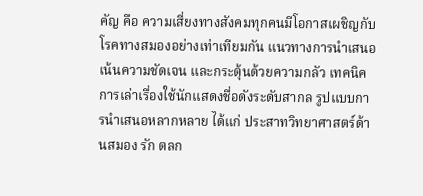คัญ คือ ความเสี่ยงทางสังคมทุกคนมีโอกาสเผชิญกับโรคทางสมองอย่างเท่าเทียมกัน แนวทางการนำเสนอเน้นความชัดเจน และกระตุ้นด้วยความกลัว เทคนิคการเล่าเรื่องใช้นักแสดงชื่อดังระดับสากล รูปแบบการนำเสนอหลากหลาย ได้แก่ ประสาทวิทยาศาสตร์ด้านสมอง รัก ตลก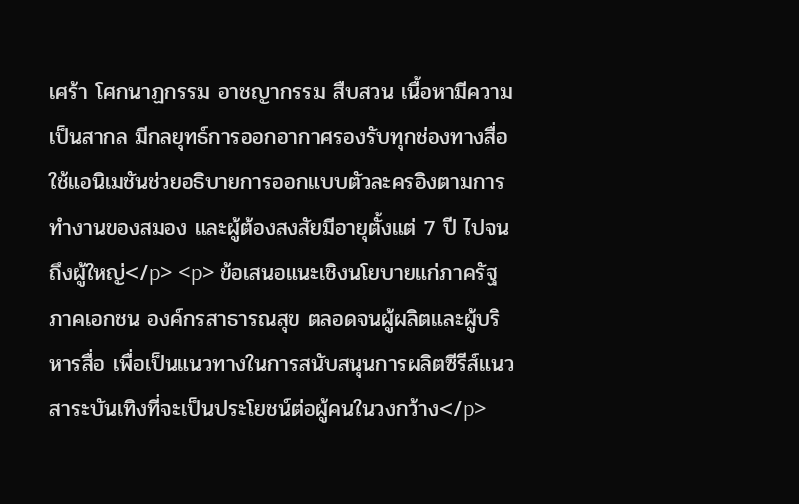เศร้า โศกนาฏกรรม อาชญากรรม สืบสวน เนื้อหามีความเป็นสากล มีกลยุทธ์การออกอากาศรองรับทุกช่องทางสื่อ ใช้แอนิเมชันช่วยอธิบายการออกแบบตัวละครอิงตามการทำงานของสมอง และผู้ต้องสงสัยมีอายุตั้งแต่ 7 ปี ไปจนถึงผู้ใหญ่</p> <p> ข้อเสนอแนะเชิงนโยบายแก่ภาครัฐ ภาคเอกชน องค์กรสาธารณสุข ตลอดจนผู้ผลิตและผู้บริหารสื่อ เพื่อเป็นแนวทางในการสนับสนุนการผลิตซีรีส์แนวสาระบันเทิงที่จะเป็นประโยชน์ต่อผู้คนในวงกว้าง</p>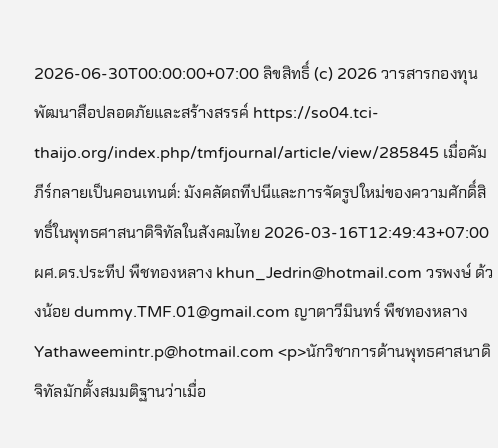2026-06-30T00:00:00+07:00 ลิขสิทธิ์ (c) 2026 วารสารกองทุนพัฒนาสือปลอดภัยและสร้างสรรค์ https://so04.tci-thaijo.org/index.php/tmfjournal/article/view/285845 เมื่อคัมภีร์กลายเป็นคอนเทนต์: มังคลัตถทีปนีและการจัดรูปใหม่ของความศักดิ์สิทธิ์ในพุทธศาสนาดิจิทัลในสังคมไทย 2026-03-16T12:49:43+07:00 ผศ.ดร.ประทีป พืชทองหลาง khun_Jedrin@hotmail.com วรพงษ์ ด้วงน้อย dummy.TMF.01@gmail.com ญาตาวีมินทร์ พืชทองหลาง Yathaweemintr.p@hotmail.com <p>นักวิชาการด้านพุทธศาสนาดิจิทัลมักตั้งสมมติฐานว่าเมื่อ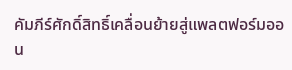คัมภีร์ศักดิ์สิทธิ์เคลื่อนย้ายสู่แพลตฟอร์มออน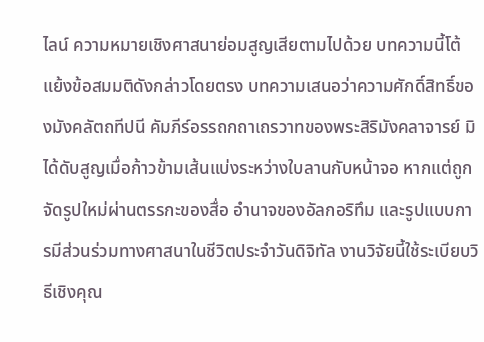ไลน์ ความหมายเชิงศาสนาย่อมสูญเสียตามไปด้วย บทความนี้โต้แย้งข้อสมมติดังกล่าวโดยตรง บทความเสนอว่าความศักดิ์สิทธิ์ของมังคลัตถทีปนี คัมภีร์อรรถกถาเถรวาทของพระสิริมังคลาจารย์ มิได้ดับสูญเมื่อก้าวข้ามเส้นแบ่งระหว่างใบลานกับหน้าจอ หากแต่ถูกจัดรูปใหม่ผ่านตรรกะของสื่อ อำนาจของอัลกอริทึม และรูปแบบการมีส่วนร่วมทางศาสนาในชีวิตประจำวันดิจิทัล งานวิจัยนี้ใช้ระเบียบวิธีเชิงคุณ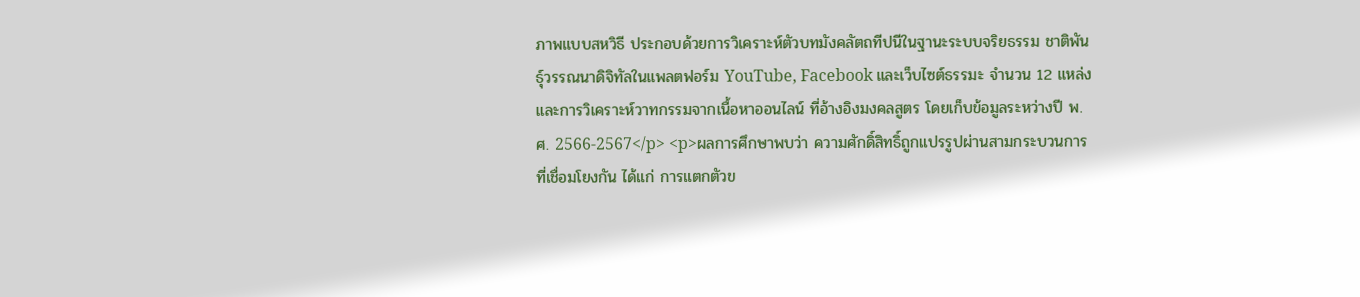ภาพแบบสหวิธี ประกอบด้วยการวิเคราะห์ตัวบทมังคลัตถทีปนีในฐานะระบบจริยธรรม ชาติพันธุ์วรรณนาดิจิทัลในแพลตฟอร์ม YouTube, Facebook และเว็บไซต์ธรรมะ จำนวน 12 แหล่ง และการวิเคราะห์วาทกรรมจากเนื้อหาออนไลน์ ที่อ้างอิงมงคลสูตร โดยเก็บข้อมูลระหว่างปี พ.ศ. 2566-2567</p> <p>ผลการศึกษาพบว่า ความศักดิ์สิทธิ์ถูกแปรรูปผ่านสามกระบวนการที่เชื่อมโยงกัน ได้แก่ การแตกตัวข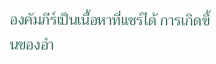องคัมภีร์เป็นเนื้อหาที่แชร์ได้ การเกิดขึ้นของอำ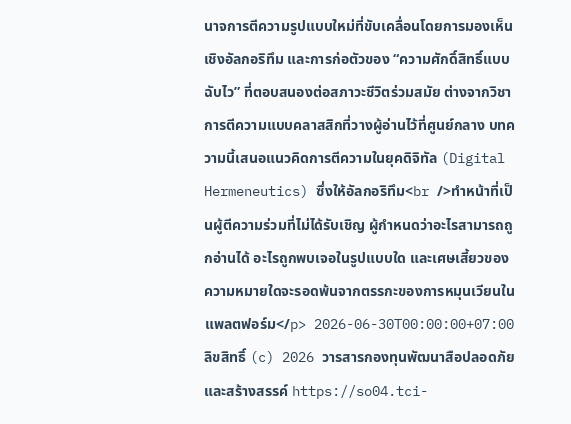นาจการตีความรูปแบบใหม่ที่ขับเคลื่อนโดยการมองเห็นเชิงอัลกอริทึม และการก่อตัวของ “ความศักดิ์สิทธิ์แบบฉับไว” ที่ตอบสนองต่อสภาวะชีวิตร่วมสมัย ต่างจากวิชาการตีความแบบคลาสสิกที่วางผู้อ่านไว้ที่ศูนย์กลาง บทความนี้เสนอแนวคิดการตีความในยุคดิจิทัล (Digital Hermeneutics) ซึ่งให้อัลกอริทึม<br />ทำหน้าที่เป็นผู้ตีความร่วมที่ไม่ได้รับเชิญ ผู้กำหนดว่าอะไรสามารถถูกอ่านได้ อะไรถูกพบเจอในรูปแบบใด และเศษเสี้ยวของความหมายใดจะรอดพ้นจากตรรกะของการหมุนเวียนในแพลตฟอร์ม</p> 2026-06-30T00:00:00+07:00 ลิขสิทธิ์ (c) 2026 วารสารกองทุนพัฒนาสือปลอดภัยและสร้างสรรค์ https://so04.tci-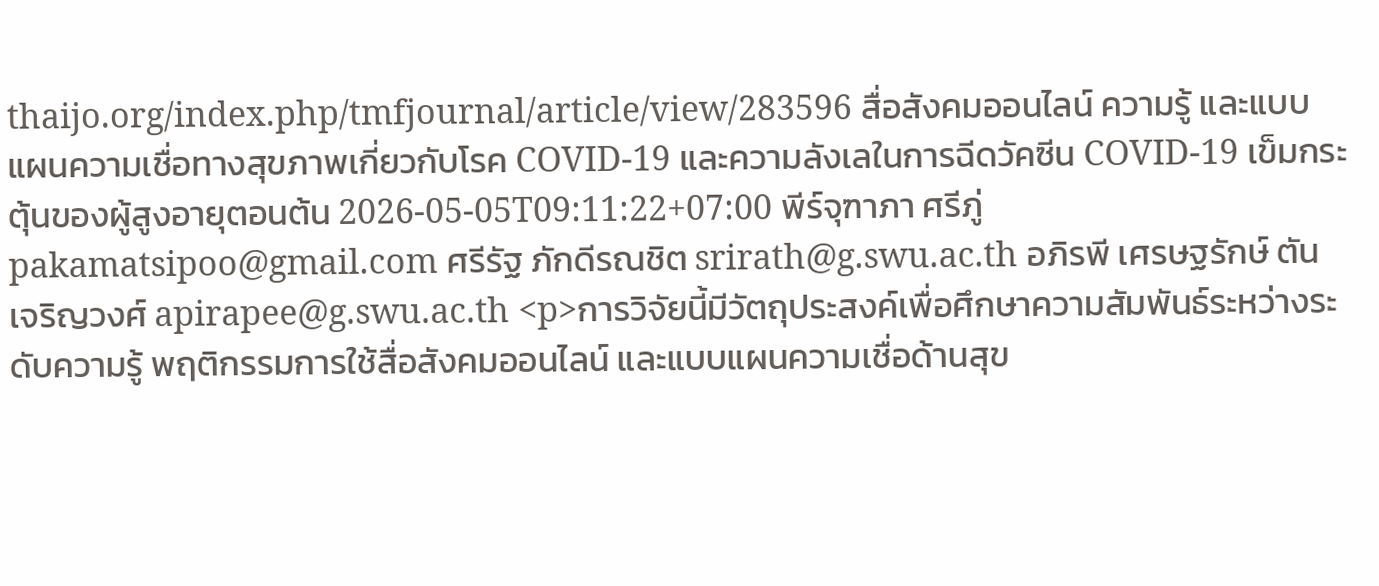thaijo.org/index.php/tmfjournal/article/view/283596 สื่อสังคมออนไลน์ ความรู้ และแบบแผนความเชื่อทางสุขภาพเกี่ยวกับโรค COVID-19 และความลังเลในการฉีดวัคซีน COVID-19 เข็มกระตุ้นของผู้สูงอายุตอนต้น 2026-05-05T09:11:22+07:00 พีร์จุฑาภา ศรีภู่ pakamatsipoo@gmail.com ศรีรัฐ ภักดีรณชิต srirath@g.swu.ac.th อภิรพี เศรษฐรักษ์ ตันเจริญวงศ์ apirapee@g.swu.ac.th <p>การวิจัยนี้มีวัตถุประสงค์เพื่อศึกษาความสัมพันธ์ระหว่างระดับความรู้ พฤติกรรมการใช้สื่อสังคมออนไลน์ และแบบแผนความเชื่อด้านสุข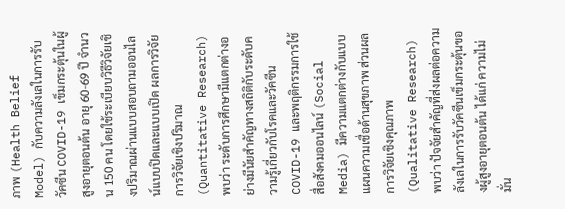ภาพ (Health Belief Model) กับความลังเลในการรับวัคซีน COVID-19 เข็มกระตุ้นในผู้สูงอายุตอนต้น อายุ 60-69 ปี จำนวน 150 คน โดยใช้ระเบียบวิธีวิจัยเชิงปริมาณผ่านแบบสอบถามออนไลน์แบบปิดและแบบเปิด ผลการวิจัยการวิจัยเชิงปริมาณ (Quantitative Research) พบว่า ระดับการศึกษามีแตกต่างอย่างมีนัยสำคัญทางสถิติกับระดับความรู้เกี่ยวกับโรคและวัคซีน COVID-19 และพฤติกรรมการใช้สื่อสังคมออนไลน์ (Social Media) มีความแตกต่างกับแบบแผนความเชื่อด้านสุขภาพ ส่วนผลการวิจัยเชิงคุณภาพ (Qualitative Research) พบว่า ปัจจัยสำคัญที่ส่งผลต่อความลังเลในการรับวัคซีนเข็มกระตุ้นของผู้สูงอายุตอนต้น ได้แก่ ความไม่มั่น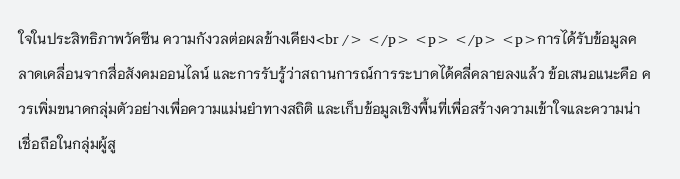ใจในประสิทธิภาพวัคซีน ความกังวลต่อผลข้างเคียง<br /> </p> <p> </p> <p>การได้รับข้อมูลคลาดเคลื่อนจากสื่อสังคมออนไลน์ และการรับรู้ว่าสถานการณ์การระบาดได้คลี่คลายลงแล้ว ข้อเสนอแนะคือ ควรเพิ่มขนาดกลุ่มตัวอย่างเพื่อความแม่นยำทางสถิติ และเก็บข้อมูลเชิงพื้นที่เพื่อสร้างความเข้าใจและความน่าเชื่อถือในกลุ่มผู้สู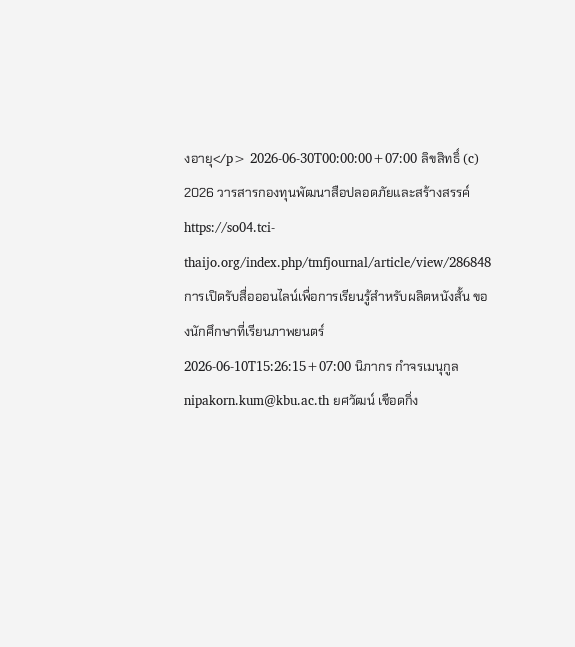งอายุ</p> 2026-06-30T00:00:00+07:00 ลิขสิทธิ์ (c) 2026 วารสารกองทุนพัฒนาสือปลอดภัยและสร้างสรรค์ https://so04.tci-thaijo.org/index.php/tmfjournal/article/view/286848 การเปิดรับสื่อออนไลน์เพื่อการเรียนรู้สำหรับผลิตหนังสั้น ของนักศึกษาที่เรียนภาพยนตร์ 2026-06-10T15:26:15+07:00 นิภากร กำจรเมนุกูล nipakorn.kum@kbu.ac.th ยศวัฒน์ เชือดกิ่ง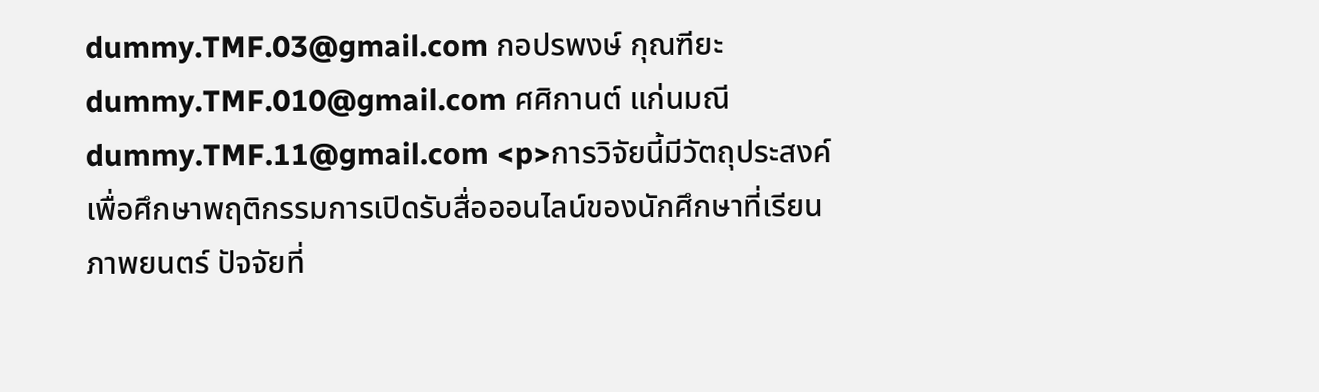dummy.TMF.03@gmail.com กอปรพงษ์ กุณฑียะ dummy.TMF.010@gmail.com ศศิกานต์ แก่นมณี dummy.TMF.11@gmail.com <p>การวิจัยนี้มีวัตถุประสงค์เพื่อศึกษาพฤติกรรมการเปิดรับสื่อออนไลน์ของนักศึกษาที่เรียนภาพยนตร์ ปัจจัยที่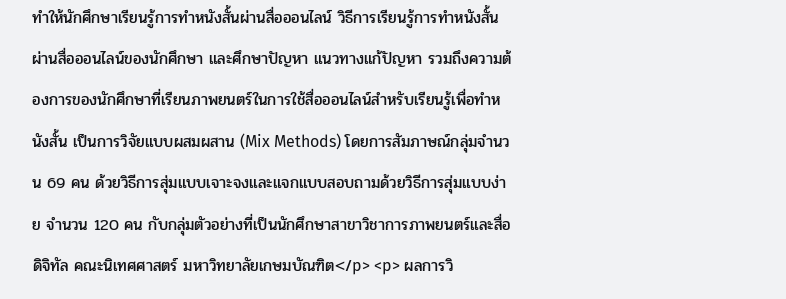ทำให้นักศึกษาเรียนรู้การทำหนังสั้นผ่านสื่อออนไลน์ วิธีการเรียนรู้การทำหนังสั้นผ่านสื่อออนไลน์ของนักศึกษา และศึกษาปัญหา แนวทางแก้ปัญหา รวมถึงความต้องการของนักศึกษาที่เรียนภาพยนตร์ในการใช้สื่อออนไลน์สำหรับเรียนรู้เพื่อทำหนังสั้น เป็นการวิจัยแบบผสมผสาน (Mix Methods) โดยการสัมภาษณ์กลุ่มจำนวน 69 คน ด้วยวิธีการสุ่มแบบเจาะจงและแจกแบบสอบถามด้วยวิธีการสุ่มแบบง่าย จำนวน 120 คน กับกลุ่มตัวอย่างที่เป็นนักศึกษาสาขาวิชาการภาพยนตร์และสื่อดิจิทัล คณะนิเทศศาสตร์ มหาวิทยาลัยเกษมบัณฑิต</p> <p> ผลการวิ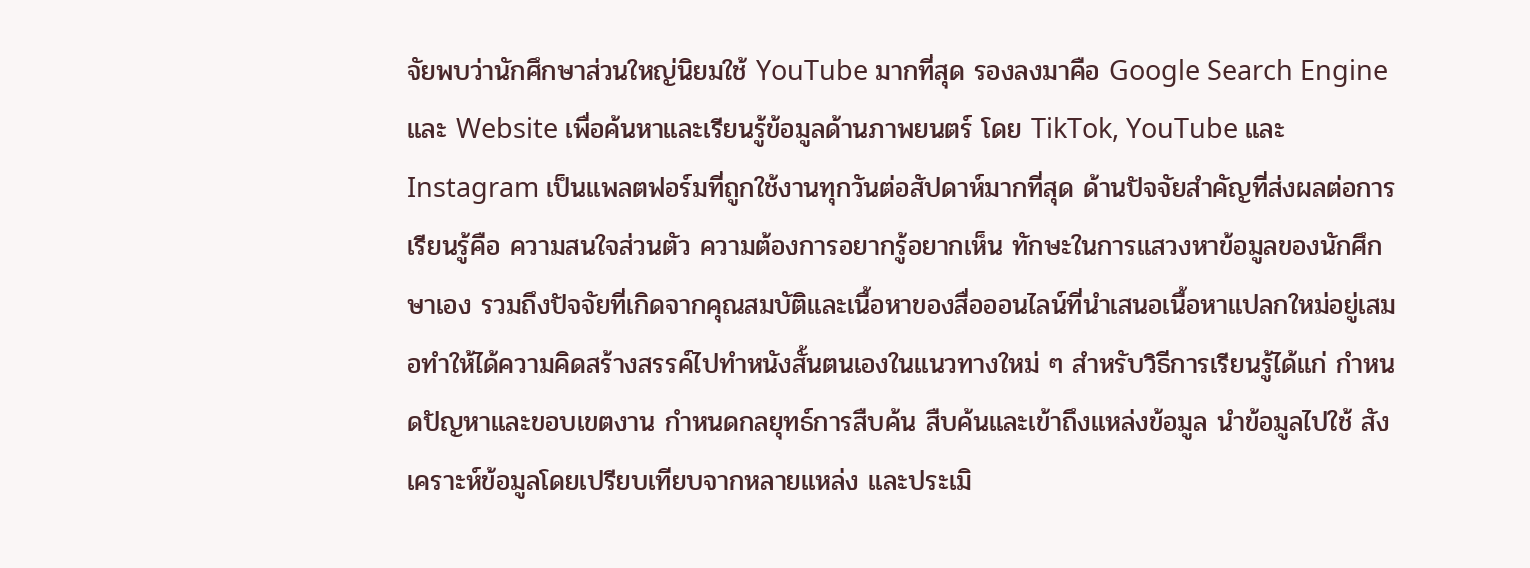จัยพบว่านักศึกษาส่วนใหญ่นิยมใช้ YouTube มากที่สุด รองลงมาคือ Google Search Engine และ Website เพื่อค้นหาและเรียนรู้ข้อมูลด้านภาพยนตร์ โดย TikTok, YouTube และ Instagram เป็นแพลตฟอร์มที่ถูกใช้งานทุกวันต่อสัปดาห์มากที่สุด ด้านปัจจัยสำคัญที่ส่งผลต่อการเรียนรู้คือ ความสนใจส่วนตัว ความต้องการอยากรู้อยากเห็น ทักษะในการแสวงหาข้อมูลของนักศึกษาเอง รวมถึงปัจจัยที่เกิดจากคุณสมบัติและเนื้อหาของสื่อออนไลน์ที่นำเสนอเนื้อหาแปลกใหม่อยู่เสมอทำให้ได้ความคิดสร้างสรรค์ไปทำหนังสั้นตนเองในแนวทางใหม่ ๆ สำหรับวิธีการเรียนรู้ได้แก่ กำหนดปัญหาและขอบเขตงาน กำหนดกลยุทธ์การสืบค้น สืบค้นและเข้าถึงแหล่งข้อมูล นำข้อมูลไปใช้ สังเคราะห์ข้อมูลโดยเปรียบเทียบจากหลายแหล่ง และประเมิ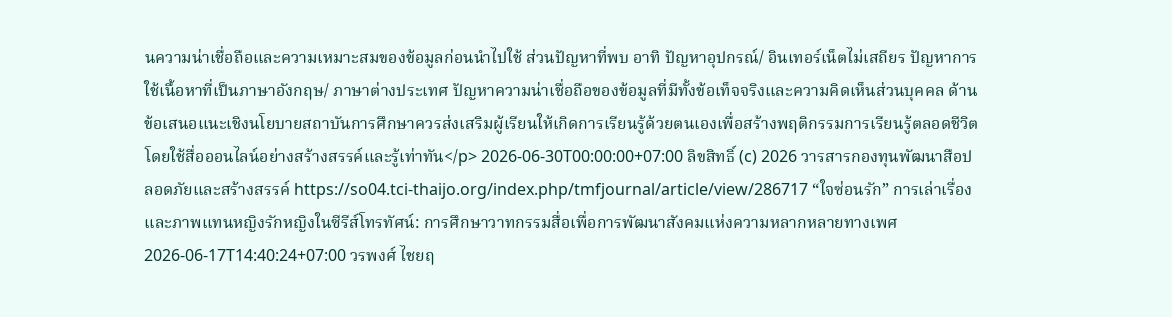นความน่าเชื่อถือและความเหมาะสมของข้อมูลก่อนนำไปใช้ ส่วนปัญหาที่พบ อาทิ ปัญหาอุปกรณ์/ อินเทอร์เน็ตไม่เสถียร ปัญหาการใช้เนื้อหาที่เป็นภาษาอังกฤษ/ ภาษาต่างประเทศ ปัญหาความน่าเชื่อถือของข้อมูลที่มีทั้งข้อเท็จจริงและความคิดเห็นส่วนบุคคล ด้านข้อเสนอแนะเชิงนโยบายสถาบันการศึกษาควรส่งเสริมผู้เรียนให้เกิดการเรียนรู้ด้วยตนเองเพื่อสร้างพฤติกรรมการเรียนรู้ตลอดชีวิตโดยใช้สื่อออนไลน์อย่างสร้างสรรค์และรู้เท่าทัน</p> 2026-06-30T00:00:00+07:00 ลิขสิทธิ์ (c) 2026 วารสารกองทุนพัฒนาสือปลอดภัยและสร้างสรรค์ https://so04.tci-thaijo.org/index.php/tmfjournal/article/view/286717 “ใจซ่อนรัก” การเล่าเรื่องและภาพแทนหญิงรักหญิงในซีรีส์โทรทัศน์: การศึกษาวาทกรรมสื่อเพื่อการพัฒนาสังคมแห่งความหลากหลายทางเพศ 2026-06-17T14:40:24+07:00 วรพงศ์ ไชยฤ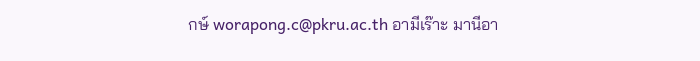กษ์ worapong.c@pkru.ac.th อามีเร๊าะ มานีอา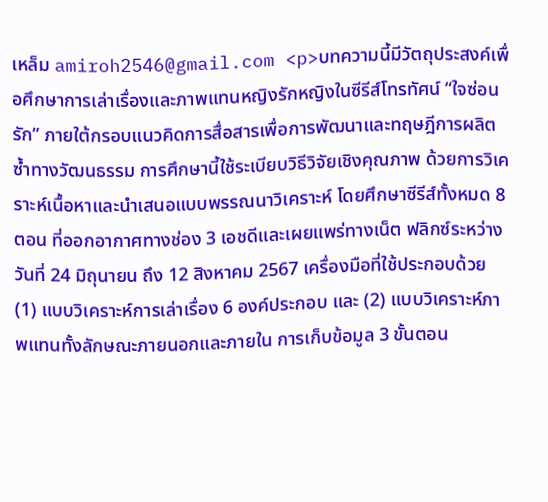เหล็ม amiroh2546@gmail.com <p>บทความนี้มีวัตถุประสงค์เพื่อศึกษาการเล่าเรื่องและภาพแทนหญิงรักหญิงในซีรีส์โทรทัศน์ “ใจซ่อนรัก” ภายใต้กรอบแนวคิดการสื่อสารเพื่อการพัฒนาและทฤษฎีการผลิตซ้ำทางวัฒนธรรม การศึกษานี้ใช้ระเบียบวิธีวิจัยเชิงคุณภาพ ด้วยการวิเคราะห์เนื้อหาและนำเสนอแบบพรรณนาวิเคราะห์ โดยศึกษาซีรีส์ทั้งหมด 8 ตอน ที่ออกอากาศทางช่อง 3 เอชดีและเผยแพร่ทางเน็ต ฟลิกซ์ระหว่างวันที่ 24 มิถุนายน ถึง 12 สิงหาคม 2567 เครื่องมือที่ใช้ประกอบด้วย (1) แบบวิเคราะห์การเล่าเรื่อง 6 องค์ประกอบ และ (2) แบบวิเคราะห์ภาพแทนทั้งลักษณะภายนอกและภายใน การเก็บข้อมูล 3 ขั้นตอน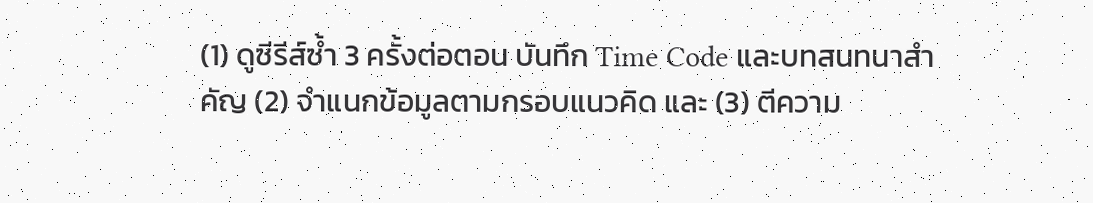(1) ดูซีรีส์ซ้ำ 3 ครั้งต่อตอน บันทึก Time Code และบทสนทนาสำคัญ (2) จำแนกข้อมูลตามกรอบแนวคิด และ (3) ตีความ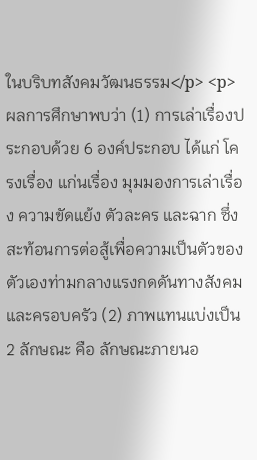ในบริบทสังคมวัฒนธรรม</p> <p> ผลการศึกษาพบว่า (1) การเล่าเรื่องประกอบด้วย 6 องค์ประกอบ ได้แก่ โครงเรื่อง แก่นเรื่อง มุมมองการเล่าเรื่อง ความขัดแย้ง ตัวละคร และฉาก ซึ่งสะท้อนการต่อสู้เพื่อความเป็นตัวของตัวเองท่ามกลางแรงกดดันทางสังคมและครอบครัว (2) ภาพแทนแบ่งเป็น 2 ลักษณะ คือ ลักษณะภายนอ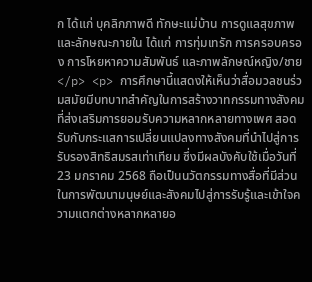ก ได้แก่ บุคลิกภาพดี ทักษะแม่บ้าน การดูแลสุขภาพ และลักษณะภายใน ได้แก่ การทุ่มเทรัก การครอบครอง การโหยหาความสัมพันธ์ และภาพลักษณ์หญิง/ชาย</p> <p> การศึกษานี้แสดงให้เห็นว่าสื่อมวลชนร่วมสมัยมีบทบาทสำคัญในการสร้างวาทกรรมทางสังคมที่ส่งเสริมการยอมรับความหลากหลายทางเพศ สอดรับกับกระแสการเปลี่ยนแปลงทางสังคมที่นำไปสู่การรับรองสิทธิสมรสเท่าเทียม ซึ่งมีผลบังคับใช้เมื่อวันที่ 23 มกราคม 2568 ถือเป็นนวัตกรรมทางสื่อที่มีส่วนในการพัฒนามนุษย์และสังคมไปสู่การรับรู้และเข้าใจความแตกต่างหลากหลายอ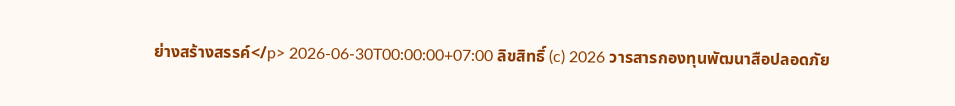ย่างสร้างสรรค์</p> 2026-06-30T00:00:00+07:00 ลิขสิทธิ์ (c) 2026 วารสารกองทุนพัฒนาสือปลอดภัย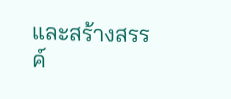และสร้างสรรค์